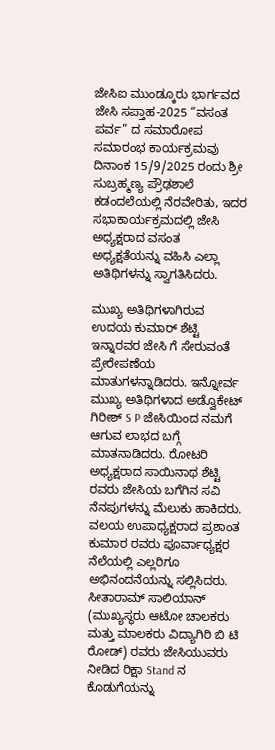ಜೇಸಿಐ ಮುಂಡ್ಕೂರು ಭಾರ್ಗವದ ಜೇಸಿ ಸಪ್ತಾಹ-2025 “ವಸಂತ ಪರ್ವ” ದ ಸಮಾರೋಪ ಸಮಾರಂಭ ಕಾರ್ಯಕ್ರಮವು ದಿನಾಂಕ 15/9/2025 ರಂದು ಶ್ರೀ ಸುಬ್ರಹ್ಮಣ್ಯ ಪ್ರೌಢಶಾಲೆ ಕಡಂದಲೆಯಲ್ಲಿ ನೆರವೇರಿತು, ಇದರ ಸಭಾಕಾರ್ಯಕ್ರಮದಲ್ಲಿ ಜೇಸಿ ಅಧ್ಯಕ್ಷರಾದ ವಸಂತ ಅಧ್ಯಕ್ಷತೆಯನ್ನು ವಹಿಸಿ ಎಲ್ಲಾ ಅತಿಥಿಗಳನ್ನು ಸ್ವಾಗತಿಸಿದರು.

ಮುಖ್ಯ ಅತಿಥಿಗಳಾಗಿರುವ ಉದಯ ಕುಮಾರ್ ಶೆಟ್ಟಿ ಇನ್ನಾರವರ ಜೇಸಿ ಗೆ ಸೇರುವಂತೆ ಪ್ರೇರೇಪಣೆಯ ಮಾತುಗಳನ್ನಾಡಿದರು. ಇನ್ನೋರ್ವ ಮುಖ್ಯ ಅತಿಥಿಗಳಾದ ಅಡ್ವೊಕೇಟ್ ಗಿರೀಶ್ S P ಜೇಸಿಯಿಂದ ನಮಗೆ ಆಗುವ ಲಾಭದ ಬಗ್ಗೆ ಮಾತನಾಡಿದರು. ರೋಟರಿ ಅಧ್ಯಕ್ಷರಾದ ಸಾಯಿನಾಥ ಶೆಟ್ಟಿ ರವರು ಜೇಸಿಯ ಬಗೆಗಿನ ಸವಿ ನೆನಪುಗಳನ್ನು ಮೆಲುಕು ಹಾಕಿದರು. ವಲಯ ಉಪಾಧ್ಯಕ್ಷರಾದ ಪ್ರಶಾಂತ ಕುಮಾರ ರವರು ಪೂರ್ವಾಧ್ಯಕ್ಷರ ನೆಲೆಯಲ್ಲಿ ಎಲ್ಲರಿಗೂ ಅಭಿನಂದನೆಯನ್ನು ಸಲ್ಲಿಸಿದರು.
ಸೀತಾರಾಮ್ ಸಾಲಿಯಾನ್ (ಮುಖ್ಯಸ್ಥರು ಆಟೋ ಚಾಲಕರು ಮತ್ತು ಮಾಲಕರು ವಿದ್ಯಾಗಿರಿ ಬಿ ಟಿ ರೋಡ್) ರವರು ಜೇಸಿಯುವರು ನೀಡಿದ ರಿಕ್ಷಾ Stand ನ ಕೊಡುಗೆಯನ್ನು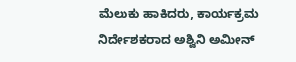ಮೆಲುಕು ಹಾಕಿದರು, ಕಾರ್ಯಕ್ರಮ ನಿರ್ದೇಶಕರಾದ ಅಶ್ವಿನಿ ಅಮೀನ್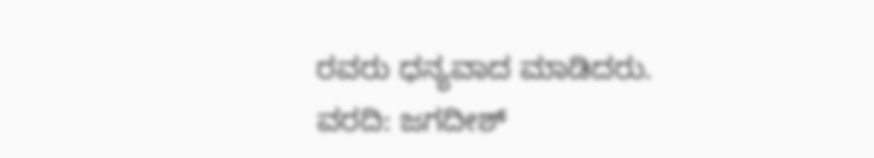ರವರು ಧನ್ಯವಾದ ಮಾಡಿದರು.
ವರದಿ: ಜಗದೀಶ್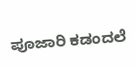ಪೂಜಾರಿ ಕಡಂದಲೆ